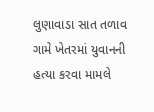લુણાવાડા સાત તળાવ ગામે ખેતરમાં યુવાનની હત્યા કરવા મામલે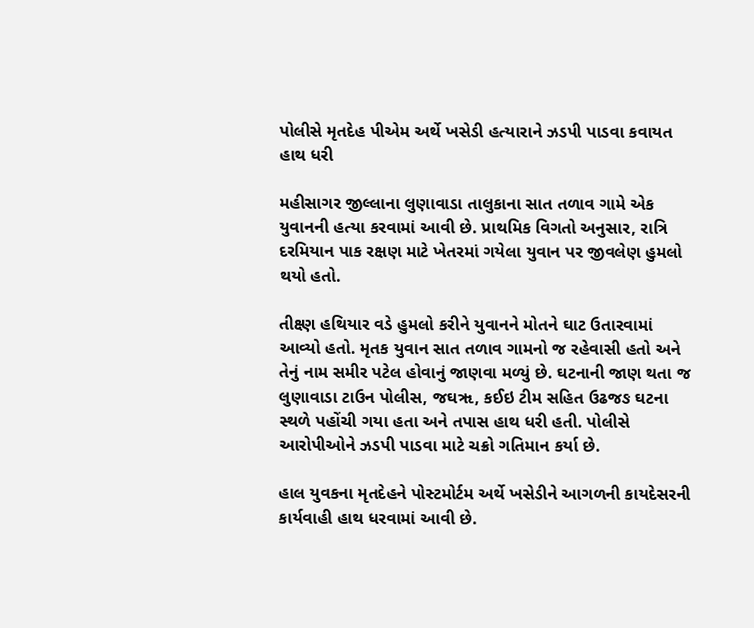પોલીસે મૃતદેહ પીએમ અર્થે ખસેડી હત્યારાને ઝડપી પાડવા કવાયત હાથ ધરી

મહીસાગર જીલ્લાના લુણાવાડા તાલુકાના સાત તળાવ ગામે એક યુવાનની હત્યા કરવામાં આવી છે. પ્રાથમિક વિગતો અનુસાર, રાત્રિ દરમિયાન પાક રક્ષણ માટે ખેતરમાં ગયેલા યુવાન પર જીવલેણ હુમલો થયો હતો.

તીક્ષ્ણ હથિયાર વડે હુમલો કરીને યુવાનને મોતને ઘાટ ઉતારવામાં આવ્યો હતો. મૃતક યુવાન સાત તળાવ ગામનો જ રહેવાસી હતો અને તેનું નામ સમીર પટેલ હોવાનું જાણવા મળ્યું છે. ઘટનાની જાણ થતા જ લુણાવાડા ટાઉન પોલીસ, જઘૠ, કઈઇ ટીમ સહિત ઉઢજઙ ઘટના સ્થળે પહોંચી ગયા હતા અને તપાસ હાથ ધરી હતી. પોલીસે આરોપીઓને ઝડપી પાડવા માટે ચક્રો ગતિમાન કર્યા છે.

હાલ યુવકના મૃતદેહને પોસ્ટમોર્ટમ અર્થે ખસેડીને આગળની કાયદેસરની કાર્યવાહી હાથ ધરવામાં આવી છે.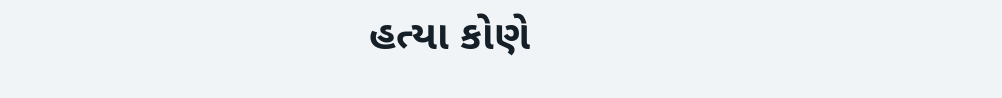હત્યા કોણે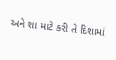અને શા માટે કરી તે દિશામાં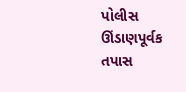પોલીસ ઊંડાણપૂર્વક તપાસ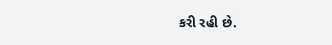કરી રહી છે.